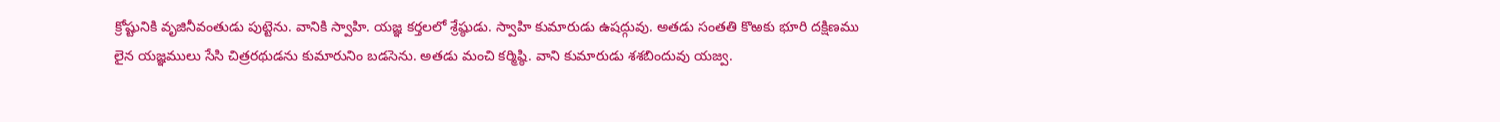క్రోష్టునికి వృజినీవంతుడు పుట్టెను. వానికి స్వాహి. యజ్ఞ కర్తలలో శ్రేష్ఠుడు. స్వాహి కుమారుడు ఉషద్గువు. అతడు సంతతి కొఱకు భూరి దక్షిణము లైన యజ్ఞములు సేసి చిత్రరథుడను కుమారునిం బడసెను. అతడు మంచి కర్మిష్ఠి. వాని కుమారుడు శశబిందువు యజ్వ.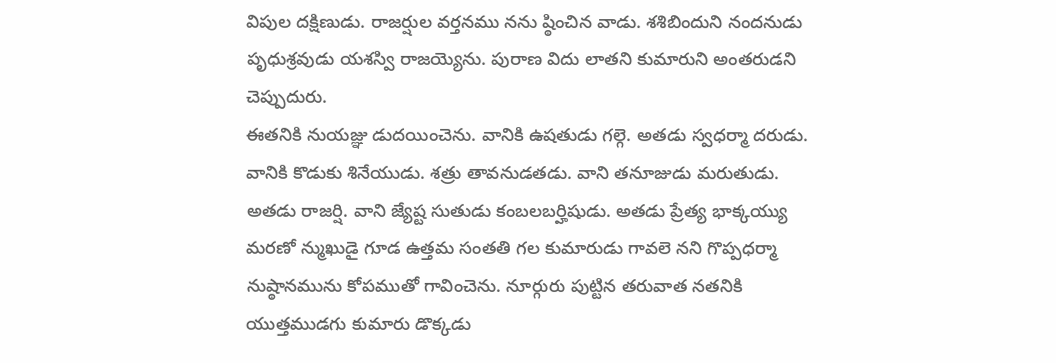విపుల దక్షిణుడు. రాజర్షుల వర్తనము నను ష్ఠించిన వాడు. శశిబిందుని నందనుడు పృధుశ్రవుడు యశస్వి రాజయ్యెను. పురాణ విదు లాతని కుమారుని అంతరుడని చెప్పుదురు.
ఈతనికి నుయజ్ఞు డుదయించెను. వానికి ఉషతుడు గల్గె. అతడు స్వధర్మా దరుడు. వానికి కొడుకు శినేయుడు. శత్రు తావనుడతడు. వాని తనూజుడు మరుతుడు. అతడు రాజర్షి. వాని జ్యేష్ట సుతుడు కంబలబర్హిషుడు. అతడు ప్రేత్య భాక్కయ్యు మరణో న్ముఖుడై గూడ ఉత్తమ సంతతి గల కుమారుడు గావలె నని గొప్పధర్మా నుష్ఠానమును కోపముతో గావించెను. నూర్గురు పుట్టిన తరువాత నతనికి యుత్తముడగు కుమారు డొక్కడు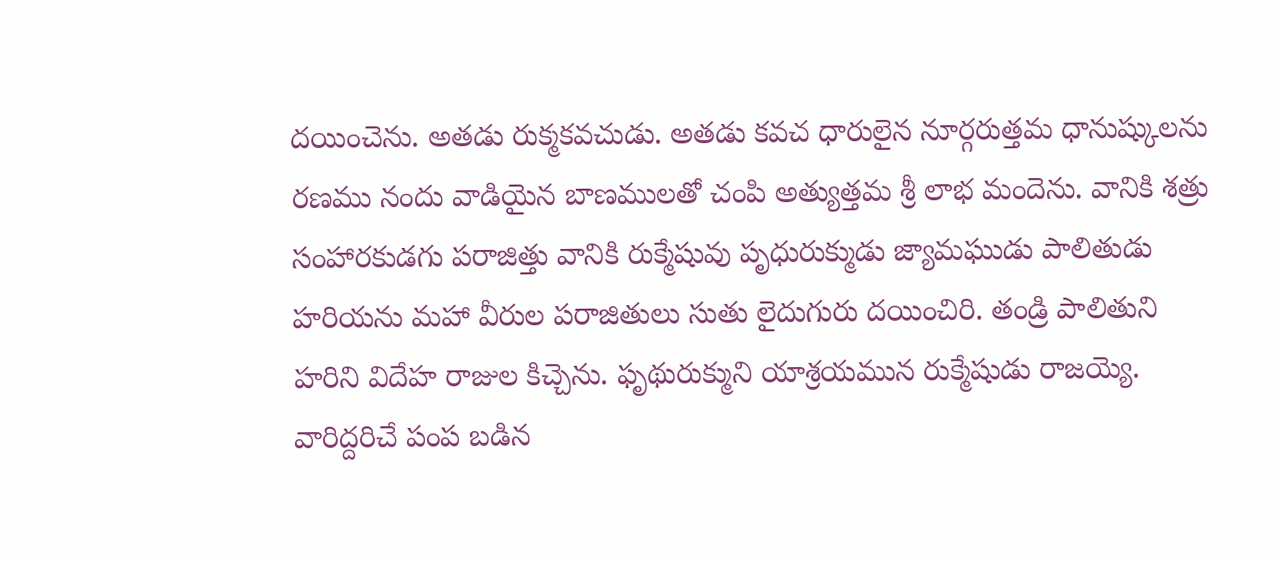దయించెను. అతడు రుక్మకవచుడు. అతడు కవచ ధారులైన నూర్గరుత్తమ ధానుష్కులను రణము నందు వాడియైన బాణములతో చంపి అత్యుత్తమ శ్రీ లాభ మందెను. వానికి శత్రు సంహారకుడగు పరాజిత్తు వానికి రుక్మేషువు పృధురుక్ముడు జ్యామఘుడు పాలితుడు హరియను మహా వీరుల పరాజితులు సుతు లైదుగురు దయించిరి. తండ్రి పాలితుని హరిని విదేహ రాజుల కిచ్చెను. ఫృథురుక్ముని యాశ్రయమున రుక్మేషుడు రాజయ్యె. వారిద్దరిచే పంప బడిన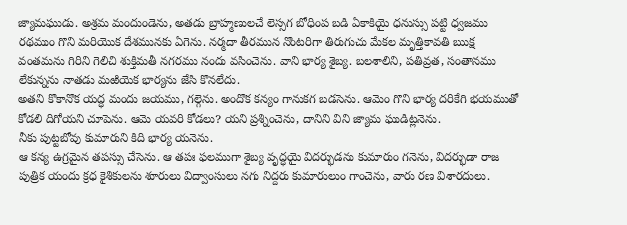జ్యామఘుడు. అశ్రమ మందుండెను, అతడు బ్రాహ్మణులచే లెస్సగ బోధింప బడి ఏకాకియై ధనుస్సు పట్టి ధ్వజము రథముం గొని మరియొక దేశమునకు ఏగెను. నర్మదా తీరమున నొంటరిగా తిరుగుచు మేకల మృత్తికావతి ఋక్ష వంతమను గిరిని గెలిచి శుక్తిమతీ నగరము నందు వసించెను. వాని భార్య శైబ్య. బలశాలిని, పతివ్రత, సంతానము లేకున్నను నాతడు మఱియెక భార్యను జేసి కొనలేదు.
అతని కొకానొక యద్ధ మందు జయము, గల్గెను. అందొక కన్యం గానుకగ బడసెను. ఆమెం గొని భార్య దరికేగి భయముతో కోడలి దిగోయని చూపెను. ఆమె యవరి కోడలు? యని ప్రశ్నించెను, దానిని విని జ్యామ ఘుడిట్లనెను.
నీకు పుట్టబోవు కుమారుని కిది భార్య యనెను.
ఆ కన్య ఉగ్రమైన తపస్సు చేసెను. ఆ తపః ఫలముగా శైబ్య వృద్ధయై విదర్భుడను కుమారుం గనెను, విదర్భుడా రాజ పుత్రిక యందు క్రధ కైశికులను శూరులు విద్వాంసులు నగు నిద్దరు కుమారులుం గాంచెను, వారు రణ విశారదులు.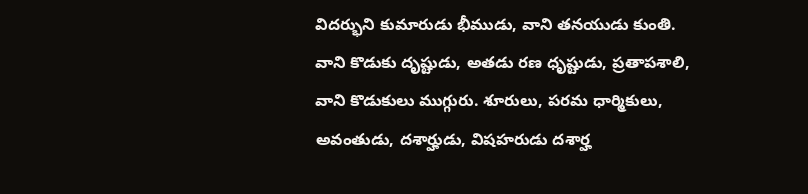విదర్భుని కుమారుడు భీముడు, వాని తనయుడు కుంతి. వాని కొడుకు దృష్టుడు, అతడు రణ ధృష్టుడు, ప్రతాపశాలి, వాని కొడుకులు ముగ్గురు. శూరులు, పరమ ధార్మికులు, అవంతుడు, దశార్హుడు, విషహరుడు దశార్హ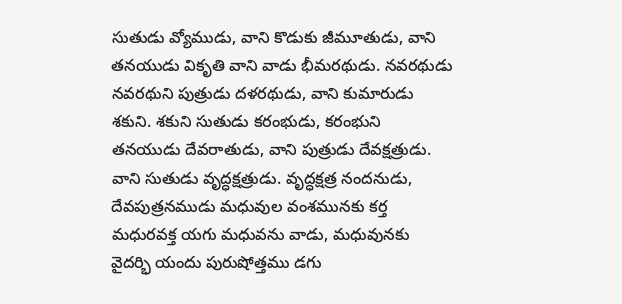సుతుడు వ్యోముడు, వాని కొడుకు జీమూతుడు, వాని తనయుడు వికృతి వాని వాడు భీమరథుడు. నవరథుడు నవరథుని పుత్రుడు దళరథుడు, వాని కుమారుడు శకుని. శకుని సుతుడు కరంభుడు, కరంభుని తనయుడు దేవరాతుడు, వాని పుత్రుడు దేవక్షత్రుడు. వాని సుతుడు వృద్ధక్షత్రుడు. వృద్ధక్షత్ర నందనుడు, దేవపుత్రనముడు మధువుల వంశమునకు కర్త మధురవక్త యగు మధువను వాడు, మధువునకు వైదర్భి యందు పురుషోత్తము డగు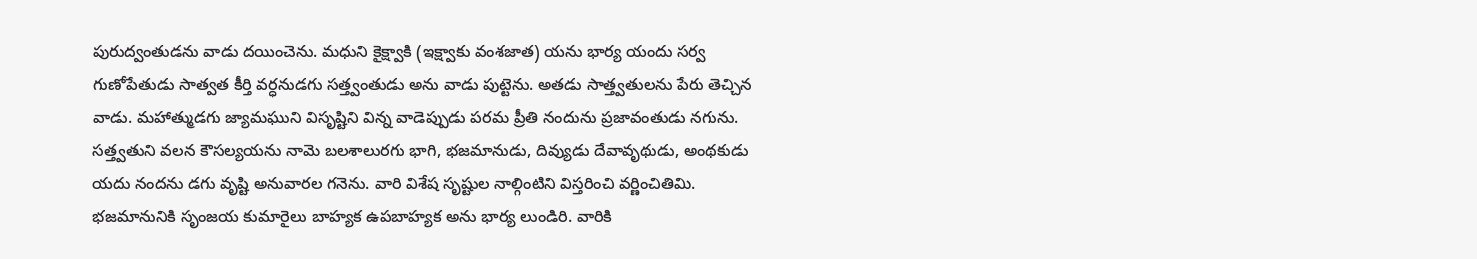పురుద్వంతుడను వాడు దయించెను. మధుని కైక్ష్వాకి (ఇక్ష్వాకు వంశజాత) యను భార్య యందు సర్వ గుణోపేతుడు సాత్వత కీర్తి వర్ధనుడగు సత్త్వంతుడు అను వాడు పుట్టెను. అతడు సాత్త్వతులను పేరు తెచ్చిన వాడు. మహాత్ముడగు జ్యామఘుని విసృష్టిని విన్న వాడెప్పుడు పరమ ప్రీతి నందును ప్రజావంతుడు నగును.
సత్త్వతుని వలన కౌసల్యయను నామె బలశాలురగు భాగి, భజమానుడు, దివ్యుడు దేవావృథుడు, అంథకుడు యదు నందను డగు వృష్టి అనువారల గనెను. వారి విశేష సృష్టుల నాల్గింటిని విస్తరించి వర్ణించితిమి. భజమానునికి సృంజయ కుమారైలు బాహ్యక ఉపబాహ్యక అను భార్య లుండిరి. వారికి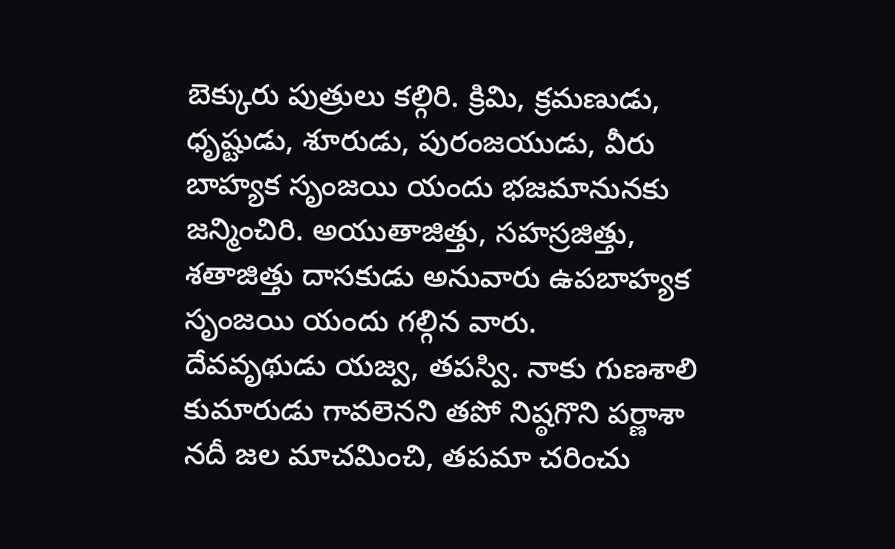బెక్కురు పుత్రులు కల్గిరి. క్రిమి, క్రమణుడు, ధృష్టుడు, శూరుడు, పురంజయుడు, వీరు బాహ్యక సృంజయి యందు భజమానునకు జన్మించిరి. అయుతాజిత్తు, సహస్రజిత్తు, శతాజిత్తు దాసకుడు అనువారు ఉపబాహ్యక సృంజయి యందు గల్గిన వారు.
దేవవృథుడు యజ్వ, తపస్వి. నాకు గుణశాలి కుమారుడు గావలెనని తపో నిష్ఠగొని పర్ణాశా నదీ జల మాచమించి, తపమా చరించు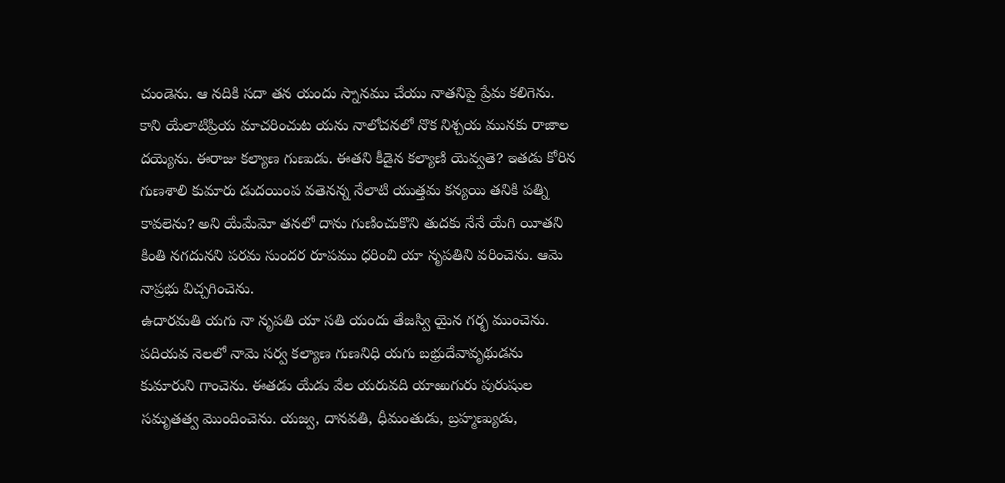చుండెను. ఆ నదికి సదా తన యందు స్నానము చేయు నాతనిపై ప్రేమ కలిగెను. కాని యేలాటిప్రియ మాచరించుట యను నాలోచనలో నొక నిశ్చయ మునకు రాజాల దయ్యెను. ఈరాజు కల్యాణ గుణుడు. ఈతని కీడైన కల్యాణి యెవ్వతె? ఇతడు కోరిన గుణశాలి కుమారు డుదయింప వతెనన్న నేలాటి యుత్తమ కన్యయి తనికి పత్ని కావలెను? అని యేమేమో తనలో దాను గుణించుకొని తుదకు నేనే యేగి యీతని కింతి నగదునని పరమ సుందర రూపము ధరించి యా నృపతిని వరించెను. ఆమె నాప్రభు విచ్చగించెను.
ఉదారమతి యగు నా నృపతి యా సతి యందు తేజస్వి యైన గర్భ ముంచెను. పదియవ నెలలో నామె సర్వ కల్యాణ గుణనిధి యగు బభ్రుదేవావృథుడను కుమారుని గాంచెను. ఈతడు యేడు వేల యరువది యాఱుగురు పురుషుల సమృతత్వ మొందించెను. యజ్వ, దానవతి, ధీమంతుడు, బ్రహ్మణ్యుడు,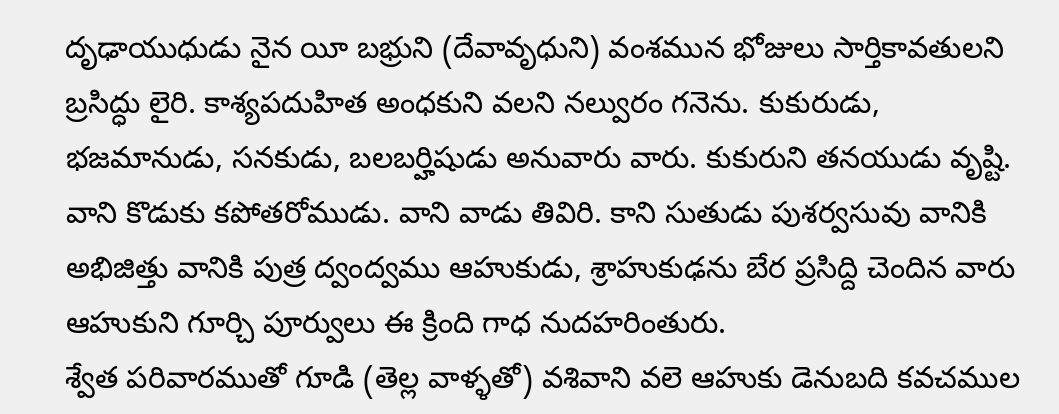దృఢాయుధుడు నైన యీ బభ్రుని (దేవావృధుని) వంశమున భోజులు సార్తికావతులని బ్రసిద్ధు లైరి. కాశ్యపదుహిత అంధకుని వలని నల్వురం గనెను. కుకురుడు, భజమానుడు, సనకుడు, బలబర్హిషుడు అనువారు వారు. కుకురుని తనయుడు వృష్టి. వాని కొడుకు కపోతరోముడు. వాని వాడు తివిరి. కాని సుతుడు పుశర్వసువు వానికి అభిజిత్తు వానికి పుత్ర ద్వంద్వము ఆహుకుడు, శ్రాహుకుఢను బేర ప్రసిద్ది చెందిన వారు ఆహుకుని గూర్చి పూర్వులు ఈ క్రింది గాధ నుదహరింతురు.
శ్వేత పరివారముతో గూడి (తెల్ల వాళ్ళతో) వశివాని వలె ఆహుకు డెనుబది కవచముల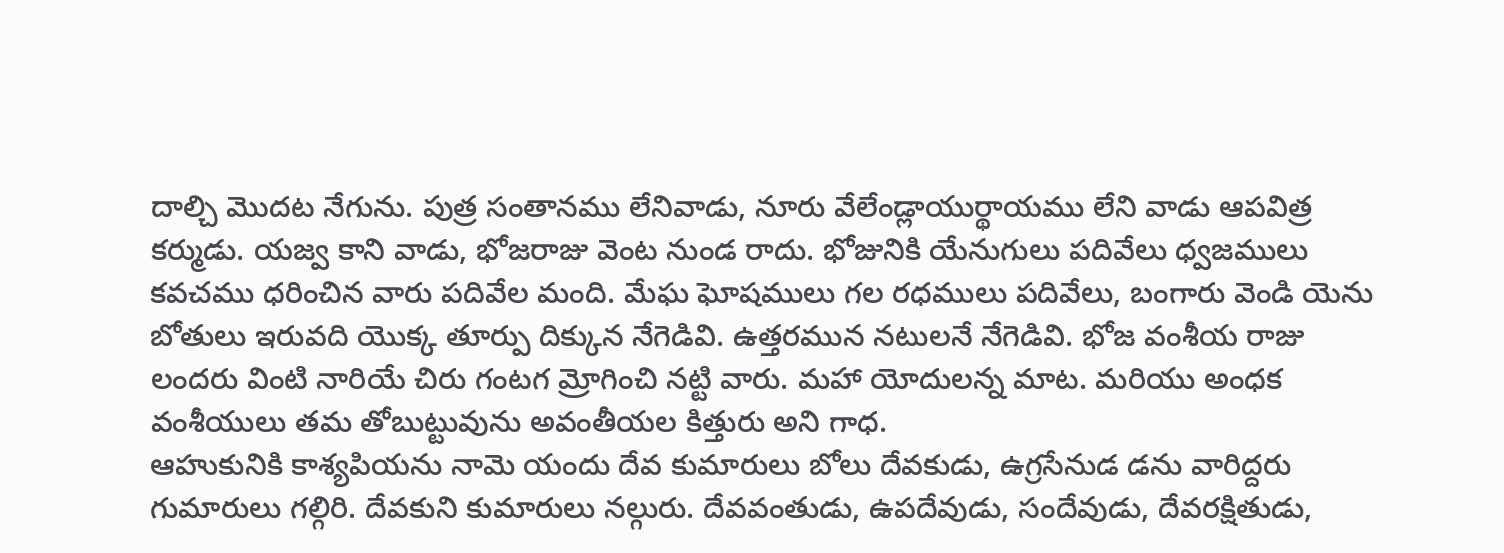దాల్చి మొదట నేగును. పుత్ర సంతానము లేనివాడు, నూరు వేలేండ్లాయుర్థాయము లేని వాడు ఆపవిత్ర కర్ముడు. యజ్వ కాని వాడు, భోజరాజు వెంట నుండ రాదు. భోజునికి యేనుగులు పదివేలు ధ్వజములు కవచము ధరించిన వారు పదివేల మంది. మేఘ ఘోషములు గల రధములు పదివేలు, బంగారు వెండి యెను బోతులు ఇరువది యొక్క తూర్పు దిక్కున నేగెడివి. ఉత్తరమున నటులనే నేగెడివి. భోజ వంశీయ రాజు లందరు వింటి నారియే చిరు గంటగ మ్రోగించి నట్టి వారు. మహా యోదులన్న మాట. మరియు అంధక వంశీయులు తమ తోబుట్టువును అవంతీయల కిత్తురు అని గాధ.
ఆహుకునికి కాశ్యపియను నామె యందు దేవ కుమారులు బోలు దేవకుడు, ఉగ్రసేనుడ డను వారిద్దరు గుమారులు గల్గిరి. దేవకుని కుమారులు నల్గురు. దేవవంతుడు, ఉపదేవుడు, సందేవుడు, దేవరక్షితుడు,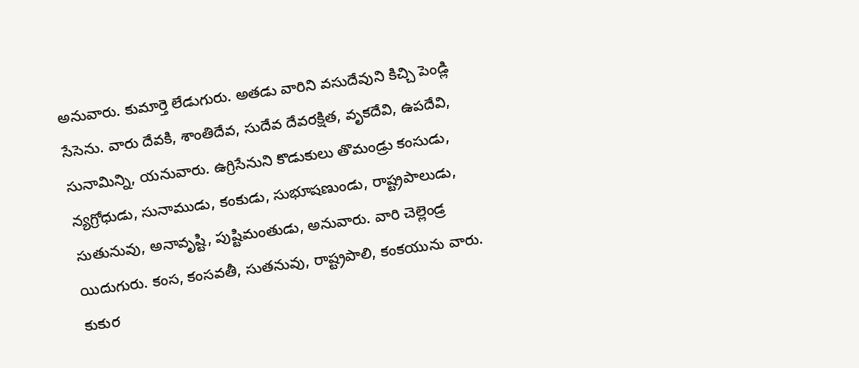అనువారు. కుమార్తె లేడుగురు. అతడు వారిని వసుదేవుని కిచ్చి పెండ్లి సేసెను. వారు దేవకి, శాంతిదేవ, సుదేవ దేవరక్షిత, వృకదేవి, ఉపదేవి, సునామిన్ని, యనువారు. ఉగ్రిసేనుని కొడుకులు తొమండ్రు కంసుడు, న్యగ్రోధుడు, సునాముడు, కంకుడు, సుభూషణుండు, రాష్ట్రపాలుడు, సుతునువు, అనావృష్టి, పుష్టిమంతుడు, అనువారు. వారి చెల్లెండ్ర యిదుగురు. కంస, కంసవతీ, సుతనువు, రాష్ట్రపాలి, కంకయును వారు. కుకుర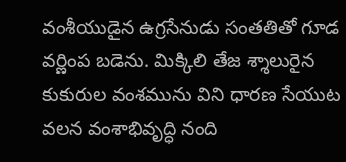వంశీయుడైన ఉగ్రసేనుడు సంతతితో గూడ వర్ణింప బడెను. మిక్కిలి తేజ శ్శాలురైన కుకురుల వంశమును విని ధారణ సేయుట వలన వంశాభివృద్ధి నంది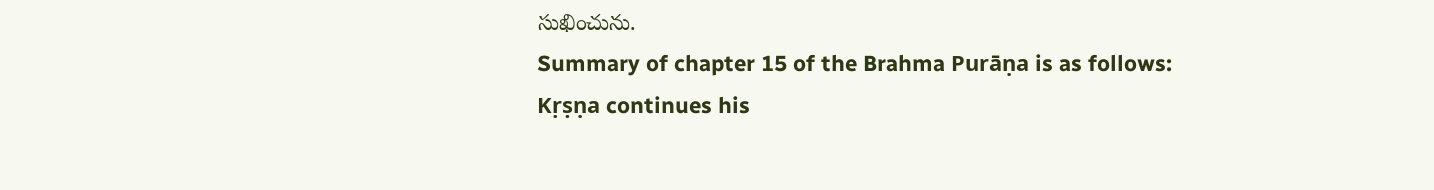సుఖించును.
Summary of chapter 15 of the Brahma Purāṇa is as follows:
Kṛṣṇa continues his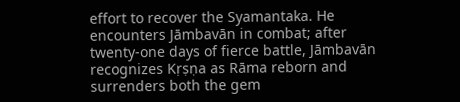effort to recover the Syamantaka. He encounters Jāmbavān in combat; after twenty-one days of fierce battle, Jāmbavān recognizes Kṛṣṇa as Rāma reborn and surrenders both the gem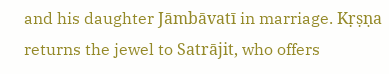and his daughter Jāmbāvatī in marriage. Kṛṣṇa returns the jewel to Satrājit, who offers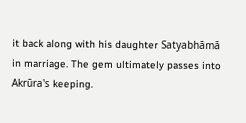it back along with his daughter Satyabhāmā in marriage. The gem ultimately passes into Akrūra's keeping.